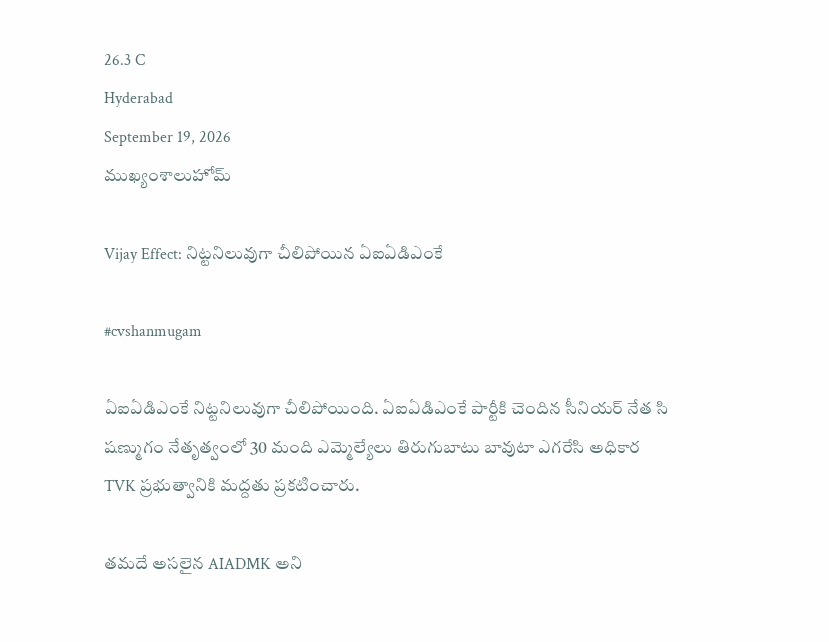26.3 C
Hyderabad
September 19, 2026
ముఖ్యంశాలుహోమ్

Vijay Effect: నిట్టనిలువుగా చీలిపోయిన ఏఐఏడిఎంకే

#cvshanmugam

ఏఐఏడిఎంకే నిట్టనిలువుగా చీలిపోయింది. ఏఐఏడిఎంకే పార్టీకి చెందిన సీనియర్ నేత సి షణ్ముగం నేతృత్వంలో 30 మంది ఎమ్మెల్యేలు తిరుగుబాటు బావుటా ఎగరేసి అధికార TVK ప్రభుత్వానికి మద్దతు ప్రకటించారు.

తమదే అసలైన AIADMK అని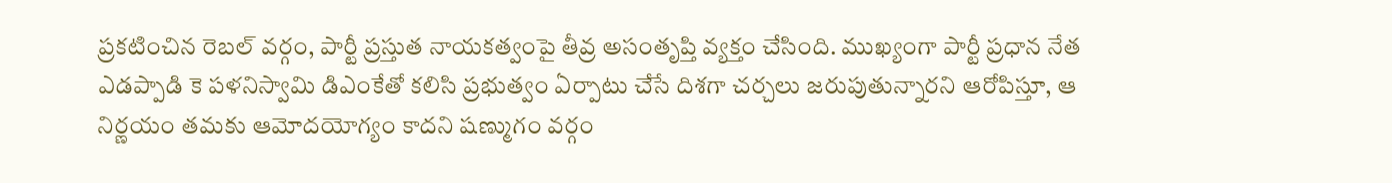ప్రకటించిన రెబల్ వర్గం, పార్టీ ప్రస్తుత నాయకత్వంపై తీవ్ర అసంతృప్తి వ్యక్తం చేసింది. ముఖ్యంగా పార్టీ ప్రధాన నేత ఎడప్పాడి కె పళనిస్వామి డిఎంకేతో కలిసి ప్రభుత్వం ఏర్పాటు చేసే దిశగా చర్చలు జరుపుతున్నారని ఆరోపిస్తూ, ఆ నిర్ణయం తమకు ఆమోదయోగ్యం కాదని షణ్ముగం వర్గం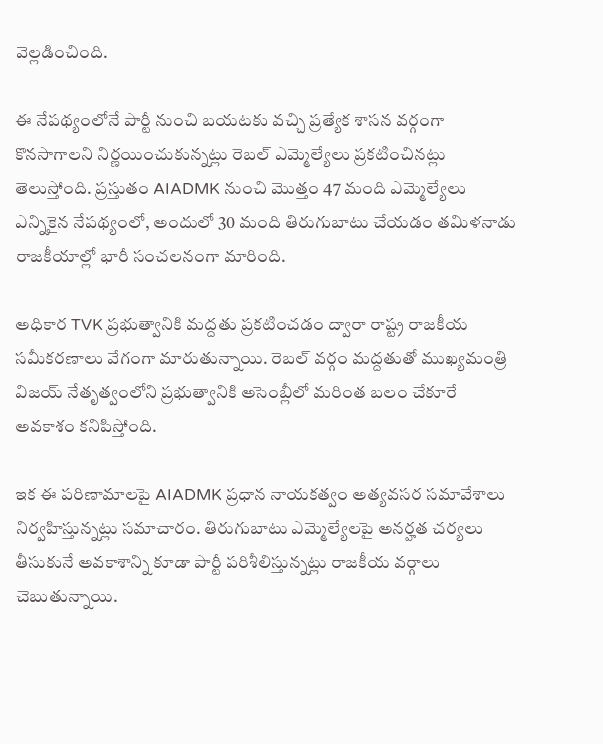వెల్లడించింది.

ఈ నేపథ్యంలోనే పార్టీ నుంచి బయటకు వచ్చి ప్రత్యేక శాసన వర్గంగా కొనసాగాలని నిర్ణయించుకున్నట్లు రెబల్ ఎమ్మెల్యేలు ప్రకటించినట్లు తెలుస్తోంది. ప్రస్తుతం AIADMK నుంచి మొత్తం 47 మంది ఎమ్మెల్యేలు ఎన్నికైన నేపథ్యంలో, అందులో 30 మంది తిరుగుబాటు చేయడం తమిళనాడు రాజకీయాల్లో భారీ సంచలనంగా మారింది.

అధికార TVK ప్రభుత్వానికి మద్దతు ప్రకటించడం ద్వారా రాష్ట్ర రాజకీయ సమీకరణాలు వేగంగా మారుతున్నాయి. రెబల్ వర్గం మద్దతుతో ముఖ్యమంత్రి విజయ్ నేతృత్వంలోని ప్రభుత్వానికి అసెంబ్లీలో మరింత బలం చేకూరే అవకాశం కనిపిస్తోంది.

ఇక ఈ పరిణామాలపై AIADMK ప్రధాన నాయకత్వం అత్యవసర సమావేశాలు నిర్వహిస్తున్నట్లు సమాచారం. తిరుగుబాటు ఎమ్మెల్యేలపై అనర్హత చర్యలు తీసుకునే అవకాశాన్ని కూడా పార్టీ పరిశీలిస్తున్నట్లు రాజకీయ వర్గాలు చెబుతున్నాయి.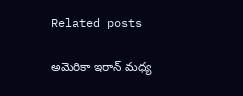Related posts

అమెరికా ఇరాన్ మధ్య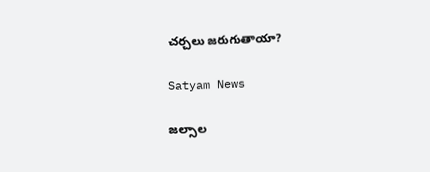చర్చలు జరుగుతాయా?

Satyam News

జల్సాల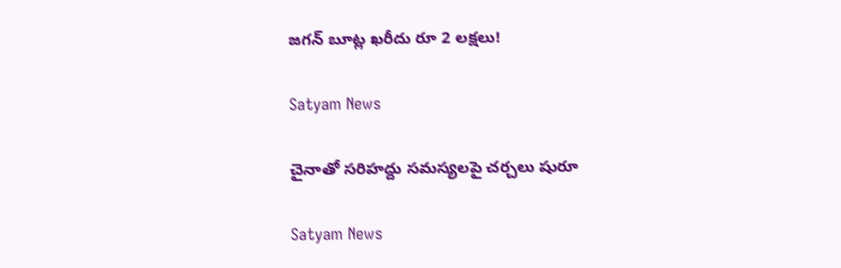జగన్ బూట్ల ఖరీదు రూ 2 లక్షలు!

Satyam News

చైనాతో సరిహద్దు సమస్యలపై చర్చలు షురూ

Satyam News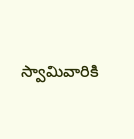స్వామివారికి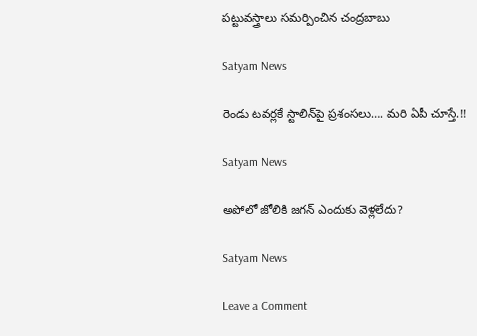పట్టువస్త్రాలు సమర్పించిన చంద్రబాబు

Satyam News

రెండు టవర్లకే స్టాలిన్‌పై ప్రశంసలు…. మరి ఏపీ చూస్తే.!!

Satyam News

అపోలో జోలికి జగన్ ఎందుకు వెళ్లలేదు?

Satyam News

Leave a Comment